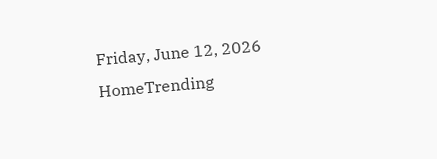Friday, June 12, 2026
HomeTrending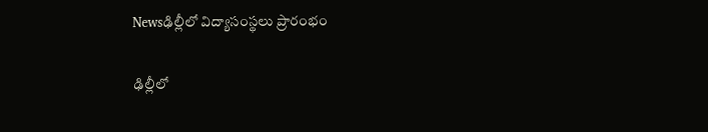Newsఢిల్లీలో విద్యాసంస్థలు ప్రారంభం

ఢిల్లీలో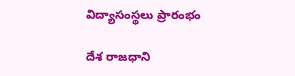విద్యాసంస్థలు ప్రారంభం

దేశ రాజధాని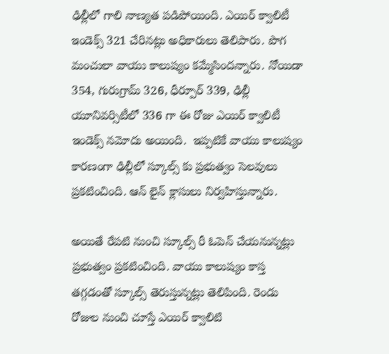ఢిల్లీలో గాలి నాణ్యత పడిపోయింది. ఎయిర్ క్వాలిటీ ఇండెక్స్ 321 చేరినట్లు అధికారులు తెలిపారు. పొగ మంచులా వాయు కాలుష్యం కమ్మేసిందన్నారు. నోయిడా 354, గురుగ్రామ్ 326, ధీర్పూర్ 339, ఢిల్లీ యూనివర్సిటీలో 336 గా ఈ రోజు ఎయిర్ క్వాలిటీ ఇండెక్స్ నమోదు అయింది.  ఇప్పటికే వాయు కాలుష్యం కారణంగా ఢిల్లీలో స్కూల్స్ కు ప్రభుత్వం సెలవులు ప్రకటించింది. ఆన్ లైన్ క్లాసులు నిర్వహిస్తున్నారు.

అయితే రేపటి నుంచి స్కూల్స్ రీ ఓపెన్ చేయనున్నట్లు ప్రభుత్వం ప్రకటించింది. వాయు కాలుష్యం కాస్త తగ్గడంతో స్కూల్స్ తెరుస్తున్నట్లు తెలిపింది. రెండు రోజుల నుంచి చూస్తే ఎయిర్ క్వాలిటి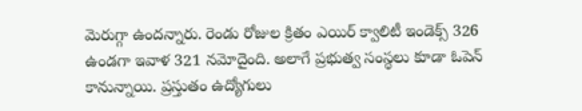మెరుగ్గా ఉందన్నారు. రెండు రోజుల క్రితం ఎయిర్ క్వాలిటీ ఇండెక్స్ 326 ఉండగా ఇవాళ 321 నమోదైంది. అలాగే ప్రభుత్వ సంస్థలు కూడా ఓపెన్ కానున్నాయి. ప్రస్తుతం ఉద్యోగులు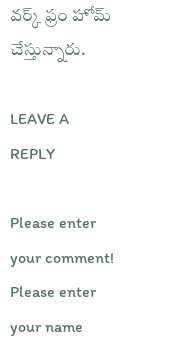వర్క్ ఫ్రం హోమ్ చేస్తున్నారు.

LEAVE A REPLY

Please enter your comment!
Please enter your name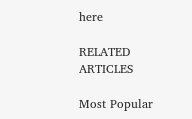here

RELATED ARTICLES

Most Popular